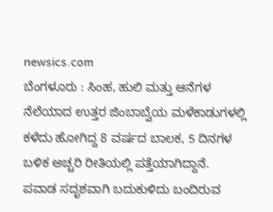newsics.com
ಬೆಂಗಳೂರು : ಸಿಂಹ, ಹುಲಿ ಮತ್ತು ಆನೆಗಳ ನೆಲೆಯಾದ ಉತ್ತರ ಜಿಂಬಾಬ್ವೆಯ ಮಳೆಕಾಡುಗಳಲ್ಲಿ ಕಳೆದು ಹೋಗಿದ್ದ 8 ವರ್ಷದ ಬಾಲಕ, 5 ದಿನಗಳ ಬಳಿಕ ಅಚ್ಚರಿ ರೀತಿಯಲ್ಲಿ ಪತ್ತೆಯಾಗಿದ್ದಾನೆ.
ಪವಾಡ ಸದೃಶವಾಗಿ ಬದುಕುಳಿದು ಬಂದಿರುವ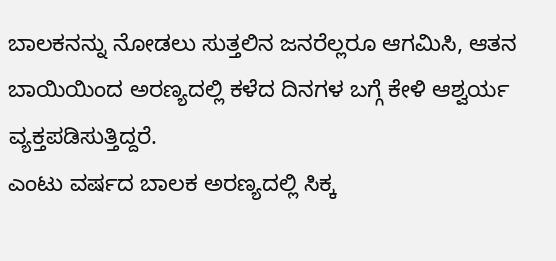ಬಾಲಕನನ್ನು ನೋಡಲು ಸುತ್ತಲಿನ ಜನರೆಲ್ಲರೂ ಆಗಮಿಸಿ, ಆತನ ಬಾಯಿಯಿಂದ ಅರಣ್ಯದಲ್ಲಿ ಕಳೆದ ದಿನಗಳ ಬಗ್ಗೆ ಕೇಳಿ ಆಶ್ವರ್ಯ ವ್ಯಕ್ತಪಡಿಸುತ್ತಿದ್ದರೆ.
ಎಂಟು ವರ್ಷದ ಬಾಲಕ ಅರಣ್ಯದಲ್ಲಿ ಸಿಕ್ಕ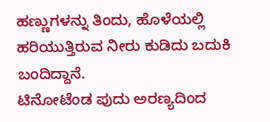ಹಣ್ಣುಗಳನ್ನು ತಿಂದು, ಹೊಳೆಯಲ್ಲಿ ಹರಿಯುತ್ತಿರುವ ನೀರು ಕುಡಿದು ಬದುಕಿ ಬಂದಿದ್ದಾನೆ.
ಟಿನೋಟೆಂಡ ಪುದು ಅರಣ್ಯದಿಂದ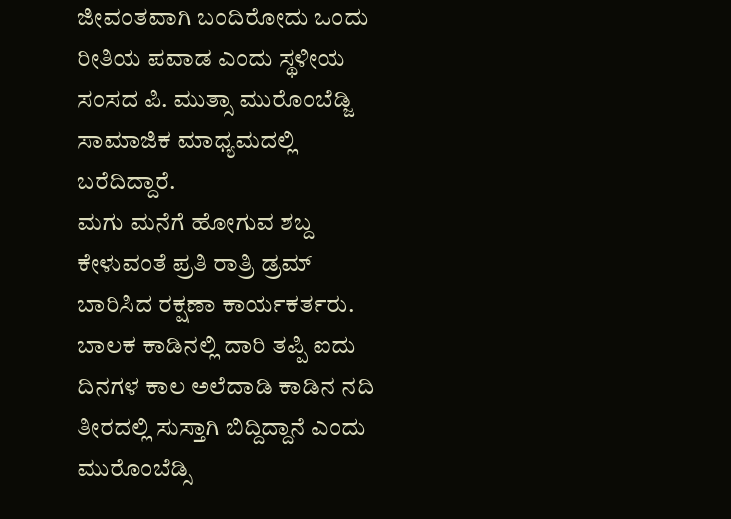ಜೀವಂತವಾಗಿ ಬಂದಿರೋದು ಒಂದು ರೀತಿಯ ಪವಾಡ ಎಂದು ಸ್ಥಳೀಯ ಸಂಸದ ಪಿ. ಮುತ್ಸಾ ಮುರೊಂಬೆಡ್ಜಿ ಸಾಮಾಜಿಕ ಮಾಧ್ಯಮದಲ್ಲಿ ಬರೆದಿದ್ದಾರೆ.
ಮಗು ಮನೆಗೆ ಹೋಗುವ ಶಬ್ದ ಕೇಳುವಂತೆ ಪ್ರತಿ ರಾತ್ರಿ ಡ್ರಮ್ ಬಾರಿಸಿದ ರಕ್ಷಣಾ ಕಾರ್ಯಕರ್ತರು. ಬಾಲಕ ಕಾಡಿನಲ್ಲಿ ದಾರಿ ತಪ್ಪಿ ಐದು ದಿನಗಳ ಕಾಲ ಅಲೆದಾಡಿ ಕಾಡಿನ ನದಿ ತೀರದಲ್ಲಿ ಸುಸ್ತಾಗಿ ಬಿದ್ದಿದ್ದಾನೆ ಎಂದು ಮುರೊಂಬೆಡ್ಸಿ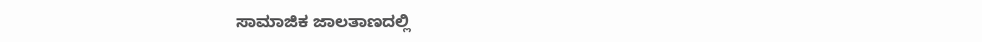ಸಾಮಾಜಿಕ ಜಾಲತಾಣದಲ್ಲಿ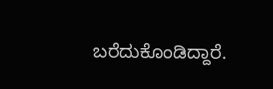ಬರೆದುಕೊಂಡಿದ್ದಾರೆ.